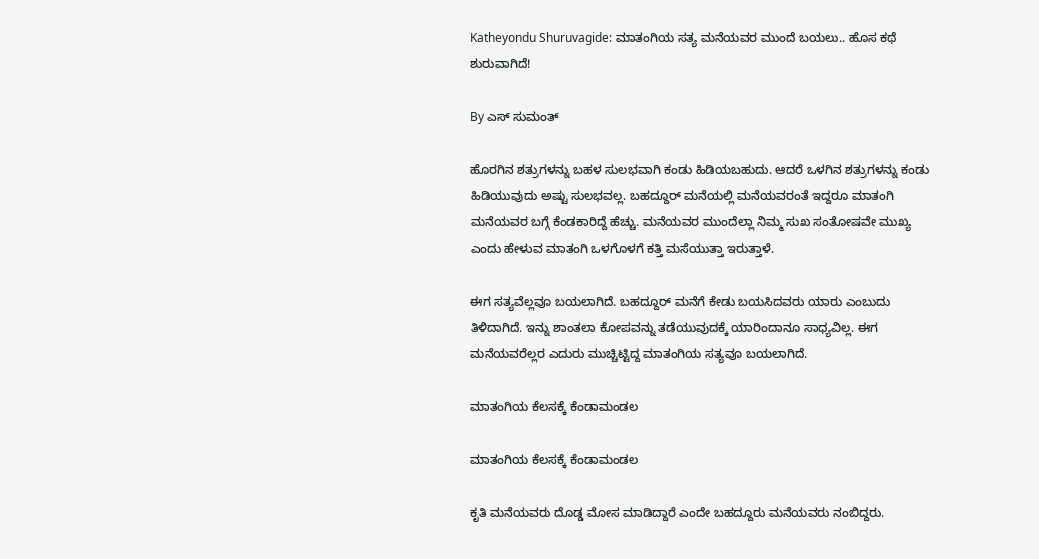Katheyondu Shuruvagide: ಮಾತಂಗಿಯ ಸತ್ಯ ಮನೆಯವರ ಮುಂದೆ ಬಯಲು.. ಹೊಸ ಕಥೆ ಶುರುವಾಗಿದೆ!

By ಎಸ್ ಸುಮಂತ್

ಹೊರಗಿನ ಶತ್ರುಗಳನ್ನು ಬಹಳ ಸುಲಭವಾಗಿ ಕಂಡು ಹಿಡಿಯಬಹುದು. ಆದರೆ ಒಳಗಿನ ಶತ್ರುಗಳನ್ನು ಕಂಡು ಹಿಡಿಯುವುದು ಅಷ್ಟು ಸುಲಭವಲ್ಲ. ಬಹದ್ದೂರ್ ಮನೆಯಲ್ಲಿ ಮನೆಯವರಂತೆ ಇದ್ದರೂ ಮಾತಂಗಿ ಮನೆಯವರ ಬಗ್ಗೆ ಕೆಂಡಕಾರಿದ್ದೆ ಹೆಚ್ಚು. ಮನೆಯವರ ಮುಂದೆಲ್ಲಾ ನಿಮ್ಮ ಸುಖ ಸಂತೋಷವೇ ಮುಖ್ಯ ಎಂದು ಹೇಳುವ ಮಾತಂಗಿ ಒಳಗೊಳಗೆ ಕತ್ತಿ ಮಸೆಯುತ್ತಾ ಇರುತ್ತಾಳೆ.

ಈಗ ಸತ್ಯವೆಲ್ಲವೂ ಬಯಲಾಗಿದೆ. ಬಹದ್ದೂರ್ ಮನೆಗೆ ಕೇಡು ಬಯಸಿದವರು ಯಾರು ಎಂಬುದು ತಿಳಿದಾಗಿದೆ. ಇನ್ನು ಶಾಂತಲಾ ಕೋಪವನ್ನು ತಡೆಯುವುದಕ್ಕೆ ಯಾರಿಂದಾನೂ ಸಾಧ್ಯವಿಲ್ಲ. ಈಗ ಮನೆಯವರೆಲ್ಲರ ಎದುರು ಮುಚ್ಚಿಟ್ಟಿದ್ದ ಮಾತಂಗಿಯ ಸತ್ಯವೂ ಬಯಲಾಗಿದೆ.

ಮಾತಂಗಿಯ ಕೆಲಸಕ್ಕೆ ಕೆಂಡಾಮಂಡಲ

ಮಾತಂಗಿಯ ಕೆಲಸಕ್ಕೆ ಕೆಂಡಾಮಂಡಲ

ಕೃತಿ ಮನೆಯವರು ದೊಡ್ಡ ಮೋಸ ಮಾಡಿದ್ದಾರೆ ಎಂದೇ ಬಹದ್ದೂರು ಮನೆಯವರು ನಂಬಿದ್ದರು.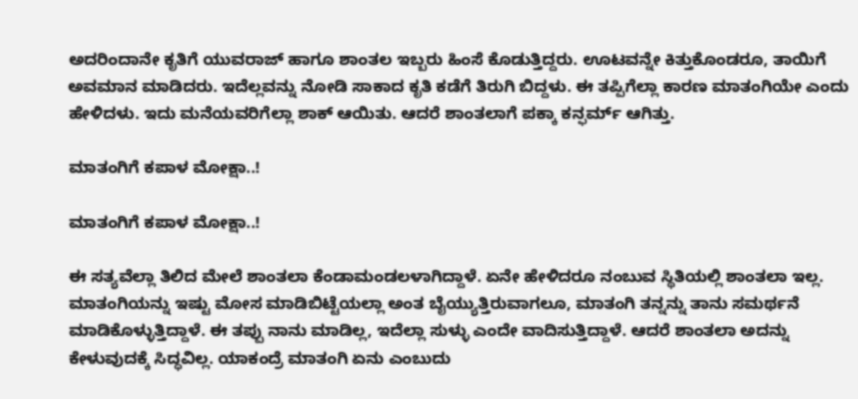ಅದರಿಂದಾನೇ ಕೃತಿಗೆ ಯುವರಾಜ್ ಹಾಗೂ ಶಾಂತಲ ಇಬ್ಬರು ಹಿಂಸೆ ಕೊಡುತ್ತಿದ್ದರು. ಊಟವನ್ನೇ ಕಿತ್ತುಕೊಂಡರೂ, ತಾಯಿಗೆ ಅವಮಾನ ಮಾಡಿದರು. ಇದೆಲ್ಲವನ್ನು ನೋಡಿ ಸಾಕಾದ ಕೃತಿ ಕಡೆಗೆ ತಿರುಗಿ ಬಿದ್ದಳು. ಈ ತಪ್ಪಿಗೆಲ್ಲಾ ಕಾರಣ ಮಾತಂಗಿಯೇ ಎಂದು ಹೇಳಿದಳು. ಇದು ಮನೆಯವರಿಗೆಲ್ಲಾ ಶಾಕ್ ಆಯಿತು. ಆದರೆ ಶಾಂತಲಾಗೆ ಪಕ್ಕಾ ಕನ್ಫರ್ಮ್ ಆಗಿತ್ತು.

ಮಾತಂಗಿಗೆ ಕಪಾಳ ಮೋಕ್ಷಾ..!

ಮಾತಂಗಿಗೆ ಕಪಾಳ ಮೋಕ್ಷಾ..!

ಈ ಸತ್ಯವೆಲ್ಲಾ ತಿಲಿದ ಮೇಲೆ ಶಾಂತಲಾ ಕೆಂಡಾಮಂಡಲಳಾಗಿದ್ದಾಳೆ. ಏನೇ ಹೇಳಿದರೂ ನಂಬುವ ಸ್ಥಿತಿಯಲ್ಲಿ ಶಾಂತಲಾ ಇಲ್ಲ. ಮಾತಂಗಿಯನ್ನು ಇಷ್ಟು ಮೋಸ ಮಾಡಿಬಿಟ್ಟೆಯಲ್ಲಾ ಅಂತ ಬೈಯ್ಯುತ್ತಿರುವಾಗಲೂ, ಮಾತಂಗಿ ತನ್ನನ್ನು ತಾನು ಸಮರ್ಥನೆ ಮಾಡಿಕೊಳ್ಳುತ್ತಿದ್ದಾಳೆ. ಈ ತಪ್ಪು ನಾನು ಮಾಡಿಲ್ಲ, ಇದೆಲ್ಲಾ ಸುಳ್ಳು ಎಂದೇ ವಾದಿಸುತ್ತಿದ್ದಾಳೆ. ಆದರೆ ಶಾಂತಲಾ ಅದನ್ನು ಕೇಳುವುದಕ್ಕೆ ಸಿದ್ಧವಿಲ್ಲ. ಯಾಕಂದ್ರೆ ಮಾತಂಗಿ ಏನು ಎಂಬುದು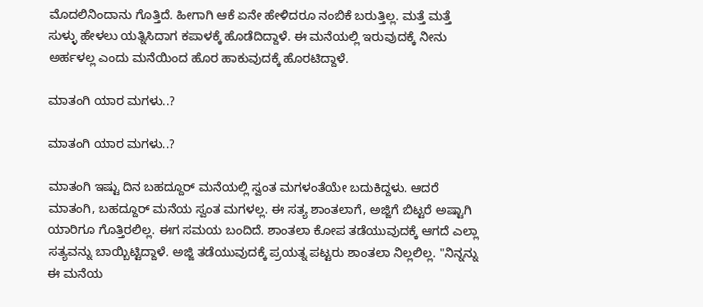ಮೊದಲಿನಿಂದಾನು ಗೊತ್ತಿದೆ. ಹೀಗಾಗಿ ಆಕೆ ಏನೇ ಹೇಳಿದರೂ ನಂಬಿಕೆ ಬರುತ್ತಿಲ್ಲ. ಮತ್ತೆ ಮತ್ತೆ ಸುಳ್ಳು ಹೇಳಲು ಯತ್ನಿಸಿದಾಗ ಕಪಾಳಕ್ಕೆ ಹೊಡೆದಿದ್ದಾಳೆ. ಈ ಮನೆಯಲ್ಲಿ ಇರುವುದಕ್ಕೆ ನೀನು ಅರ್ಹಳಲ್ಲ ಎಂದು ಮನೆಯಿಂದ ಹೊರ ಹಾಕುವುದಕ್ಕೆ ಹೊರಟಿದ್ದಾಳೆ.

ಮಾತಂಗಿ ಯಾರ ಮಗಳು..?

ಮಾತಂಗಿ ಯಾರ ಮಗಳು..?

ಮಾತಂಗಿ ಇಷ್ಟು ದಿನ ಬಹದ್ದೂರ್ ಮನೆಯಲ್ಲಿ ಸ್ವಂತ ಮಗಳಂತೆಯೇ ಬದುಕಿದ್ದಳು. ಆದರೆ ಮಾತಂಗಿ, ಬಹದ್ದೂರ್ ಮನೆಯ ಸ್ವಂತ ಮಗಳಲ್ಲ. ಈ ಸತ್ಯ ಶಾಂತಲಾಗೆ, ಅಜ್ಜಿಗೆ ಬಿಟ್ಟರೆ ಅಷ್ಟಾಗಿ ಯಾರಿಗೂ ಗೊತ್ತಿರಲಿಲ್ಲ. ಈಗ ಸಮಯ ಬಂದಿದೆ. ಶಾಂತಲಾ ಕೋಪ ತಡೆಯುವುದಕ್ಕೆ ಆಗದೆ ಎಲ್ಲಾ ಸತ್ಯವನ್ನು ಬಾಯ್ಬಿಟ್ಟಿದ್ದಾಳೆ. ಅಜ್ಜಿ ತಡೆಯುವುದಕ್ಕೆ ಪ್ರಯತ್ನ ಪಟ್ಟರು ಶಾಂತಲಾ ನಿಲ್ಲಲಿಲ್ಲ. "ನಿನ್ನನ್ನು ಈ ಮನೆಯ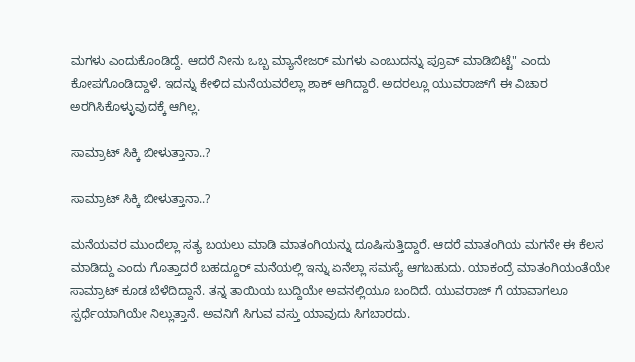ಮಗಳು ಎಂದುಕೊಂಡಿದ್ದೆ. ಆದರೆ ನೀನು ಒಬ್ಬ ಮ್ಯಾನೇಜರ್ ಮಗಳು ಎಂಬುದನ್ನು ಪ್ರೂವ್ ಮಾಡಿಬಿಟ್ಟೆ" ಎಂದು ಕೋಪಗೊಂಡಿದ್ದಾಳೆ. ಇದನ್ನು ಕೇಳಿದ ಮನೆಯವರೆಲ್ಲಾ ಶಾಕ್ ಆಗಿದ್ದಾರೆ. ಅದರಲ್ಲೂ ಯುವರಾಜ್‌ಗೆ ಈ ವಿಚಾರ ಅರಗಿಸಿಕೊಳ್ಳುವುದಕ್ಕೆ ಆಗಿಲ್ಲ.

ಸಾಮ್ರಾಟ್ ಸಿಕ್ಕಿ ಬೀಳುತ್ತಾನಾ..?

ಸಾಮ್ರಾಟ್ ಸಿಕ್ಕಿ ಬೀಳುತ್ತಾನಾ..?

ಮನೆಯವರ ಮುಂದೆಲ್ಲಾ ಸತ್ಯ ಬಯಲು ಮಾಡಿ ಮಾತಂಗಿಯನ್ನು ದೂಷಿಸುತ್ತಿದ್ದಾರೆ. ಆದರೆ ಮಾತಂಗಿಯ ಮಗನೇ ಈ ಕೆಲಸ ಮಾಡಿದ್ದು ಎಂದು ಗೊತ್ತಾದರೆ ಬಹದ್ದೂರ್ ಮನೆಯಲ್ಲಿ ಇನ್ನು ಏನೆಲ್ಲಾ ಸಮಸ್ಯೆ ಆಗಬಹುದು. ಯಾಕಂದ್ರೆ ಮಾತಂಗಿಯಂತೆಯೇ ಸಾಮ್ರಾಟ್ ಕೂಡ ಬೆಳೆದಿದ್ದಾನೆ. ತನ್ನ ತಾಯಿಯ ಬುದ್ದಿಯೇ ಅವನಲ್ಲಿಯೂ ಬಂದಿದೆ. ಯುವರಾಜ್ ಗೆ ಯಾವಾಗಲೂ ಸ್ಪರ್ಧೆಯಾಗಿಯೇ ನಿಲ್ಲುತ್ತಾನೆ. ಅವನಿಗೆ ಸಿಗುವ ವಸ್ತು ಯಾವುದು ಸಿಗಬಾರದು.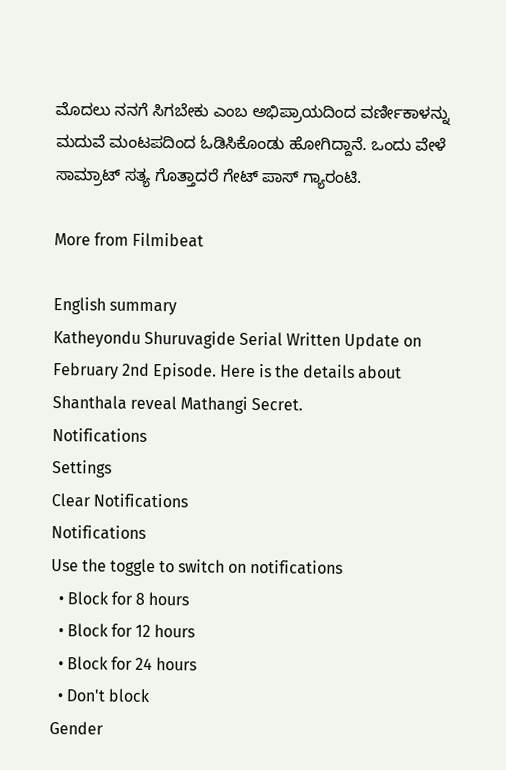ಮೊದಲು ನನಗೆ ಸಿಗಬೇಕು ಎಂಬ ಅಭಿಪ್ರಾಯದಿಂದ ವರ್ಣೀಕಾಳನ್ನು ಮದುವೆ ಮಂಟಪದಿಂದ ಓಡಿಸಿಕೊಂಡು ಹೋಗಿದ್ದಾನೆ. ಒಂದು ವೇಳೆ ಸಾಮ್ರಾಟ್ ಸತ್ಯ ಗೊತ್ತಾದರೆ ಗೇಟ್ ಪಾಸ್ ಗ್ಯಾರಂಟಿ.

More from Filmibeat

English summary
Katheyondu Shuruvagide Serial Written Update on February 2nd Episode. Here is the details about Shanthala reveal Mathangi Secret.
Notifications
Settings
Clear Notifications
Notifications
Use the toggle to switch on notifications
  • Block for 8 hours
  • Block for 12 hours
  • Block for 24 hours
  • Don't block
Gender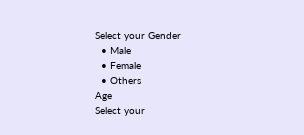Select your Gender
  • Male
  • Female
  • Others
Age
Select your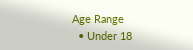Age Range
  • Under 18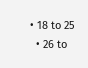• 18 to 25
  • 26 to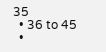35
  • 36 to 45
  •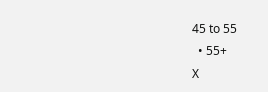45 to 55
  • 55+
X